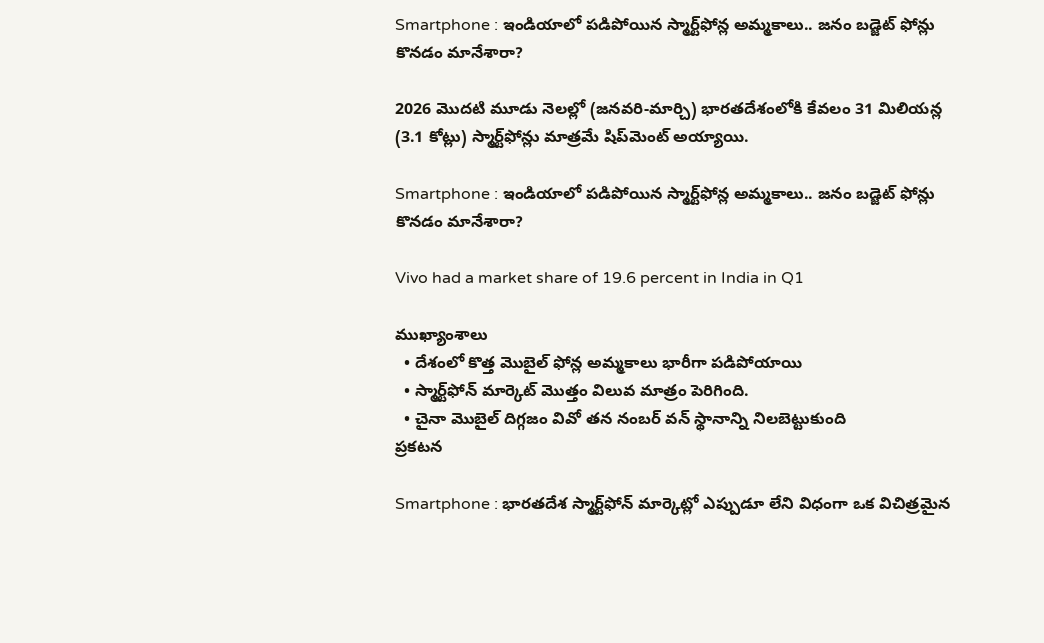Smartphone : ఇండియాలో పడిపోయిన స్మార్ట్‌ఫోన్ల అమ్మకాలు.. జనం బడ్జెట్ ఫోన్లు కొనడం మానేశారా?

2026 మొదటి మూడు నెలల్లో (జనవరి-మార్చి) భారతదేశంలోకి కేవలం 31 మిలియన్ల (3.1 కోట్లు) స్మార్ట్‌ఫోన్లు మాత్రమే షిప్‌మెంట్ అయ్యాయి.

Smartphone : ఇండియాలో పడిపోయిన స్మార్ట్‌ఫోన్ల అమ్మకాలు.. జనం బడ్జెట్ ఫోన్లు కొనడం మానేశారా?

Vivo had a market share of 19.6 percent in India in Q1

ముఖ్యాంశాలు
  • దేశంలో కొత్త మొబైల్ ఫోన్ల అమ్మకాలు భారీగా పడిపోయాయి
  • స్మార్ట్‌ఫోన్ మార్కెట్ మొత్తం విలువ మాత్రం పెరిగింది.
  • చైనా మొబైల్ దిగ్గజం వివో తన నంబర్ వన్ స్థానాన్ని నిలబెట్టుకుంది
ప్రకటన

Smartphone : భారతదేశ స్మార్ట్‌ఫోన్ మార్కెట్లో ఎప్పుడూ లేని విధంగా ఒక విచిత్రమైన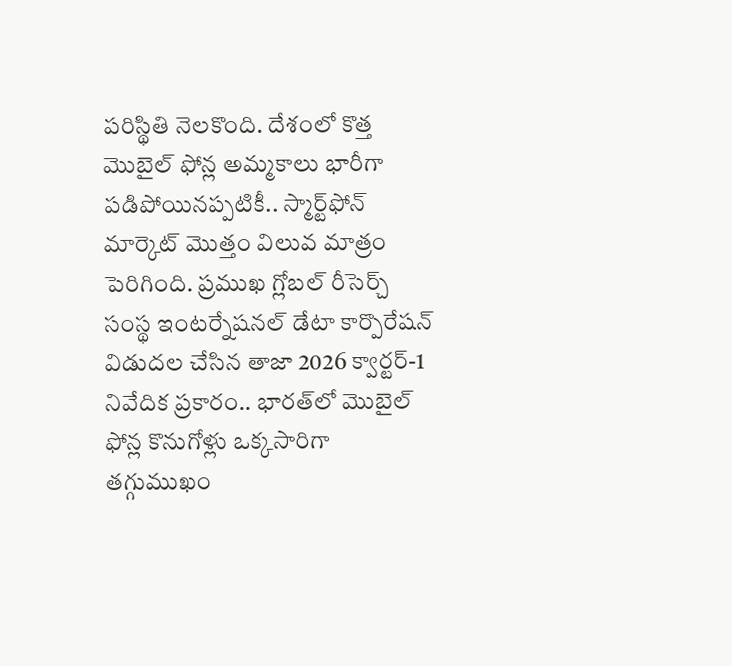పరిస్థితి నెలకొంది. దేశంలో కొత్త మొబైల్ ఫోన్ల అమ్మకాలు భారీగా పడిపోయినప్పటికీ.. స్మార్ట్‌ఫోన్ మార్కెట్ మొత్తం విలువ మాత్రం పెరిగింది. ప్రముఖ గ్లోబల్ రీసెర్చ్ సంస్థ ఇంటర్నేషనల్ డేటా కార్పొరేషన్ విడుదల చేసిన తాజా 2026 క్వార్టర్-1 నివేదిక ప్రకారం.. భారత్‌లో మొబైల్ ఫోన్ల కొనుగోళ్లు ఒక్కసారిగా తగ్గుముఖం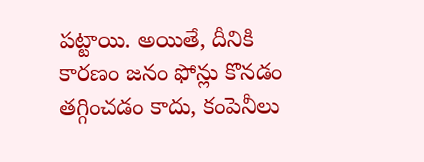పట్టాయి. అయితే, దీనికి కారణం జనం ఫోన్లు కొనడం తగ్గించడం కాదు, కంపెనీలు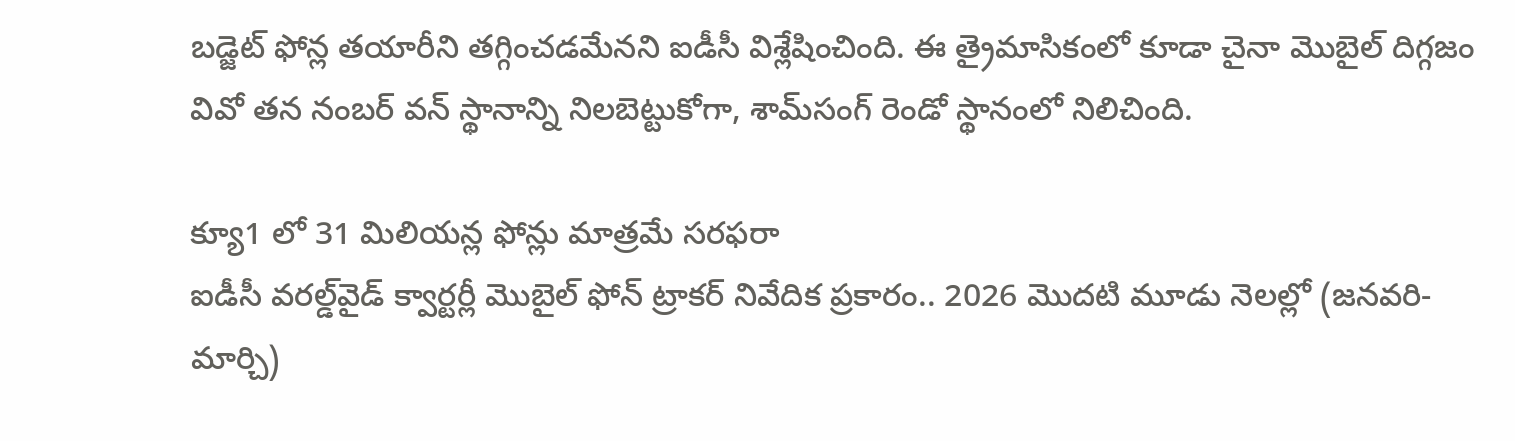బడ్జెట్ ఫోన్ల తయారీని తగ్గించడమేనని ఐడీసీ విశ్లేషించింది. ఈ త్రైమాసికంలో కూడా చైనా మొబైల్ దిగ్గజం వివో తన నంబర్ వన్ స్థానాన్ని నిలబెట్టుకోగా, శామ్‌సంగ్ రెండో స్థానంలో నిలిచింది.

క్యూ1 లో 31 మిలియన్ల ఫోన్లు మాత్రమే సరఫరా
ఐడీసీ వరల్డ్‌వైడ్ క్వార్టర్లీ మొబైల్ ఫోన్ ట్రాకర్ నివేదిక ప్రకారం.. 2026 మొదటి మూడు నెలల్లో (జనవరి-మార్చి)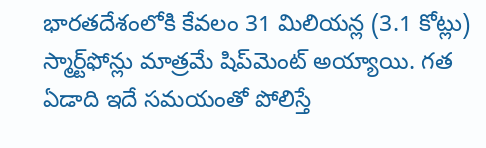భారతదేశంలోకి కేవలం 31 మిలియన్ల (3.1 కోట్లు) స్మార్ట్‌ఫోన్లు మాత్రమే షిప్‌మెంట్ అయ్యాయి. గత ఏడాది ఇదే సమయంతో పోలిస్తే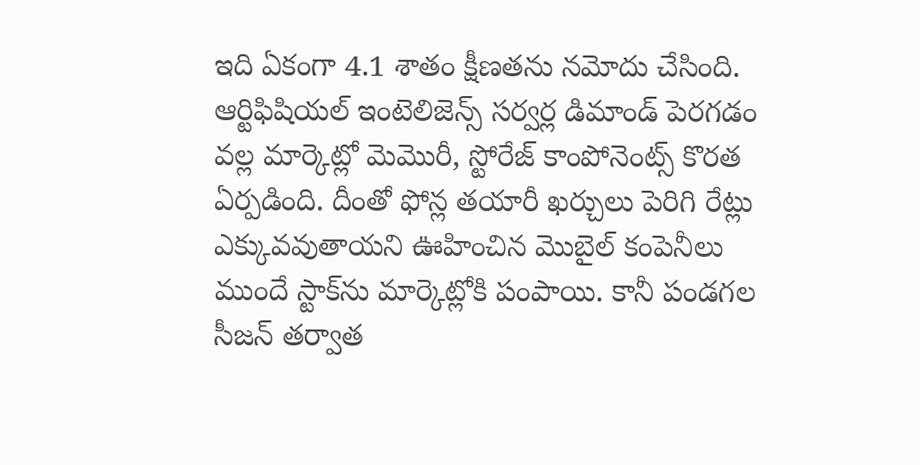ఇది ఏకంగా 4.1 శాతం క్షీణతను నమోదు చేసింది. ఆర్టిఫిషియల్ ఇంటెలిజెన్స్ సర్వర్ల డిమాండ్ పెరగడం వల్ల మార్కెట్లో మెమొరీ, స్టోరేజ్ కాంపోనెంట్స్ కొరత ఏర్పడింది. దీంతో ఫోన్ల తయారీ ఖర్చులు పెరిగి రేట్లు ఎక్కువవుతాయని ఊహించిన మొబైల్ కంపెనీలు ముందే స్టాక్‌ను మార్కెట్లోకి పంపాయి. కానీ పండగల సీజన్ తర్వాత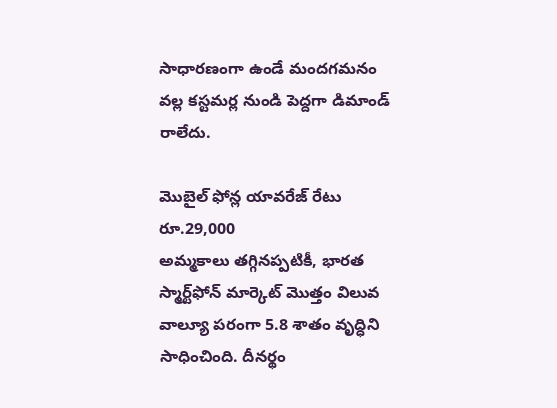సాధారణంగా ఉండే మందగమనం వల్ల కస్టమర్ల నుండి పెద్దగా డిమాండ్ రాలేదు.

మొబైల్ ఫోన్ల యావరేజ్ రేటు రూ.29,000
అమ్మకాలు తగ్గినప్పటికీ, భారత స్మార్ట్‌ఫోన్ మార్కెట్ మొత్తం విలువ వాల్యూ పరంగా 5.8 శాతం వృద్ధిని సాధించింది. దీనర్థం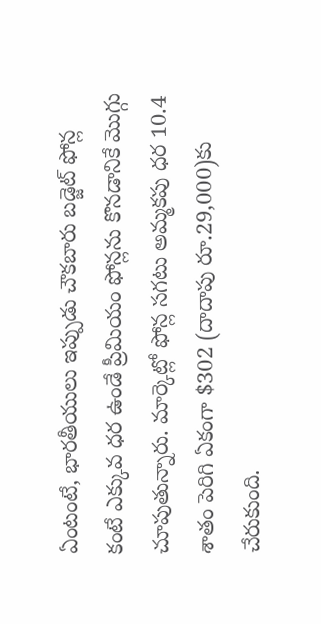ఏంటంటే, భారతీయులు ఇప్పుడు చౌకబారు బడ్జెట్ ఫోన్ల కంటే ఎక్కువ ధర ఉండే ప్రీమియం ఫోన్లను కొనడానికే మొగ్గు చూపుతున్నారు. మార్కెట్లో ఫోన్ల సగటు అమ్మకపు ధర 10.4 శాతం పెరిగి ఏకంగా $302 (దాదాపు రూ.29,000)కు చేరుకుంది.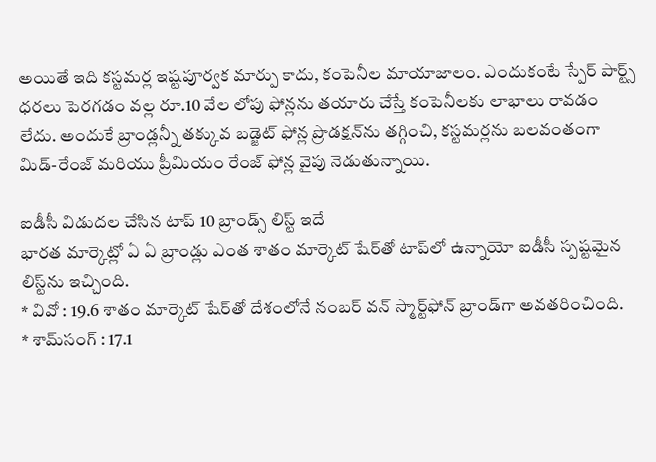అయితే ఇది కస్టమర్ల ఇష్టపూర్వక మార్పు కాదు, కంపెనీల మాయాజాలం. ఎందుకంటే స్పేర్ పార్ట్స్ ధరలు పెరగడం వల్ల రూ.10 వేల లోపు ఫోన్లను తయారు చేస్తే కంపెనీలకు లాభాలు రావడం లేదు. అందుకే బ్రాండ్లన్నీ తక్కువ బడ్జెట్ ఫోన్ల ప్రొడక్షన్‌ను తగ్గించి, కస్టమర్లను బలవంతంగా మిడ్-రేంజ్ మరియు ప్రీమియం రేంజ్ ఫోన్ల వైపు నెడుతున్నాయి.

ఐడీసీ విడుదల చేసిన టాప్ 10 బ్రాండ్స్ లిస్ట్ ఇదే
భారత మార్కెట్లో ఏ ఏ బ్రాండ్లు ఎంత శాతం మార్కెట్ షేర్‌తో టాప్‌లో ఉన్నాయో ఐడీసీ స్పష్టమైన లిస్ట్‌ను ఇచ్చింది.
* వివో : 19.6 శాతం మార్కెట్ షేర్‌తో దేశంలోనే నంబర్ వన్ స్మార్ట్‌ఫోన్ బ్రాండ్‌గా అవతరించింది.
* శామ్‌సంగ్ : 17.1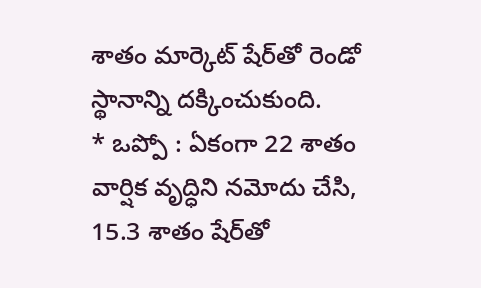శాతం మార్కెట్ షేర్‌తో రెండో స్థానాన్ని దక్కించుకుంది.
* ఒప్పో : ఏకంగా 22 శాతం వార్షిక వృద్ధిని నమోదు చేసి, 15.3 శాతం షేర్‌తో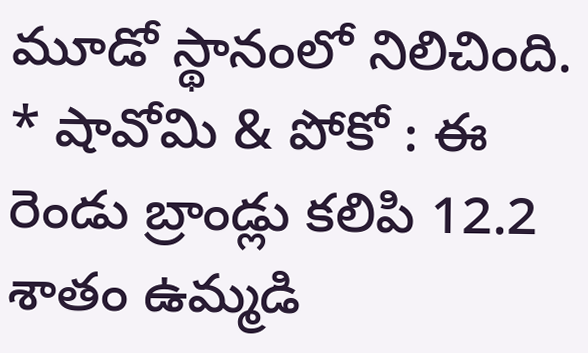మూడో స్థానంలో నిలిచింది.
* షావోమి & పోకో : ఈ రెండు బ్రాండ్లు కలిపి 12.2 శాతం ఉమ్మడి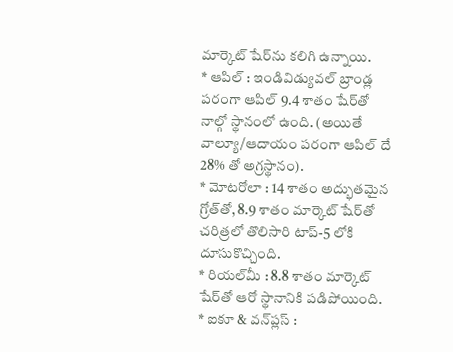మార్కెట్ షేర్‌ను కలిగి ఉన్నాయి.
* ఆపిల్ : ఇండివిడ్యువల్ బ్రాండ్ల పరంగా ఆపిల్ 9.4 శాతం షేర్‌తో నాల్గో స్థానంలో ఉంది. (అయితే వాల్యూ/ఆదాయం పరంగా ఆపిల్ దే 28% తో అగ్రస్థానం).
* మోటరోలా : 14 శాతం అద్భుతమైన గ్రోత్‌తో, 8.9 శాతం మార్కెట్ షేర్‌తో చరిత్రలో తొలిసారి టాప్-5 లోకి దూసుకొచ్చింది.
* రియల్‌మీ : 8.8 శాతం మార్కెట్ షేర్‌తో ఆరో స్థానానికి పడిపోయింది.
* ఐకూ & వన్‌ప్లస్ :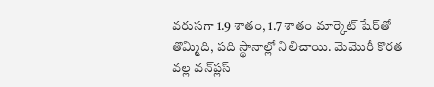వరుసగా 1.9 శాతం, 1.7 శాతం మార్కెట్ షేర్‌తో తొమ్మిది, పది స్థానాల్లో నిలిచాయి. మెమొరీ కొరత వల్ల వన్‌ప్లస్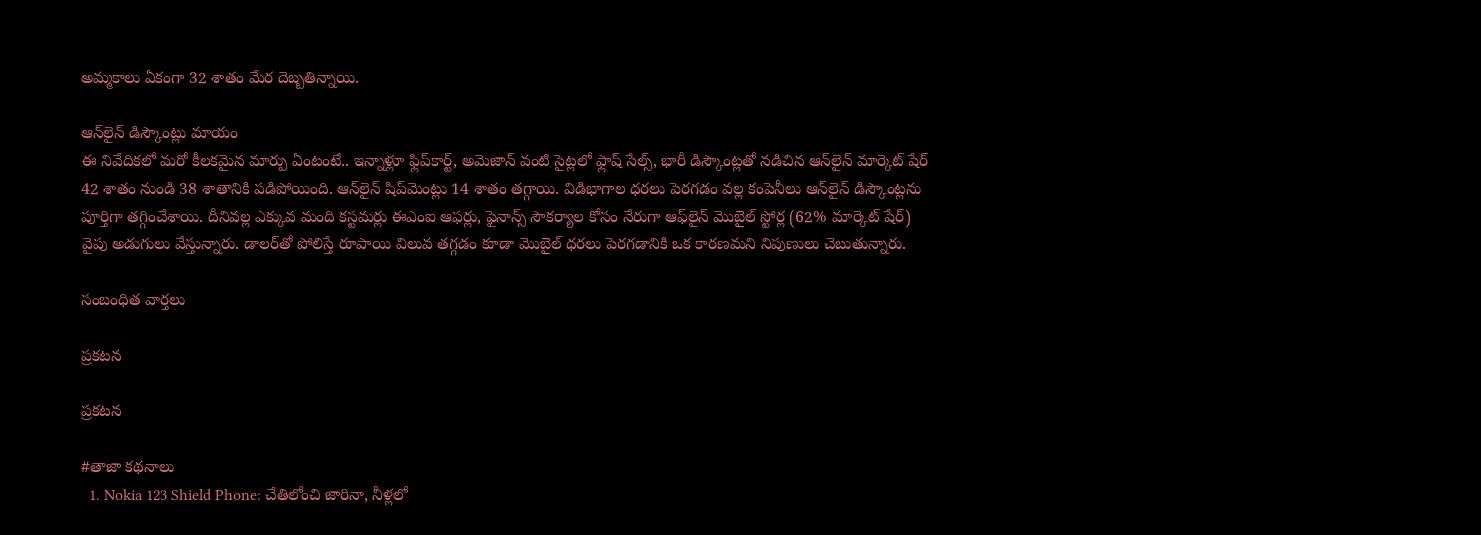అమ్మకాలు ఏకంగా 32 శాతం మేర దెబ్బతిన్నాయి.

ఆన్‌లైన్ డిస్కౌంట్లు మాయం
ఈ నివేదికలో మరో కీలకమైన మార్పు ఏంటంటే.. ఇన్నాళ్లూ ఫ్లిప్‌కార్ట్, అమెజాన్ వంటి సైట్లలో ఫ్లాష్ సేల్స్, భారీ డిస్కౌంట్లతో నడిచిన ఆన్‌లైన్ మార్కెట్ షేర్ 42 శాతం నుండి 38 శాతానికి పడిపోయింది. ఆన్‌లైన్ షిప్‌మెంట్లు 14 శాతం తగ్గాయి. విడిభాగాల ధరలు పెరగడం వల్ల కంపెనీలు ఆన్‌లైన్ డిస్కౌంట్లను పూర్తిగా తగ్గించేశాయి. దీనివల్ల ఎక్కువ మంది కస్టమర్లు ఈఎంఐ ఆఫర్లు, ఫైనాన్స్ సౌకర్యాల కోసం నేరుగా ఆఫ్‌లైన్ మొబైల్ స్టోర్ల (62% మార్కెట్ షేర్) వైపు అడుగులు వేస్తున్నారు. డాలర్‌తో పోలిస్తే రూపాయి విలువ తగ్గడం కూడా మొబైల్ ధరలు పెరగడానికి ఒక కారణమని నిపుణులు చెబుతున్నారు.

సంబంధిత వార్తలు

ప్రకటన

ప్రకటన

#తాజా కథనాలు
  1. Nokia 123 Shield Phone: చేతిలోంచి జారినా, నీళ్లలో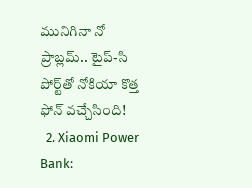మునిగినా నో ప్రాబ్లమ్.. టైప్-సి పోర్ట్‌తో నోకియా కొత్త ఫోన్ వచ్చేసింది!
  2. Xiaomi Power Bank: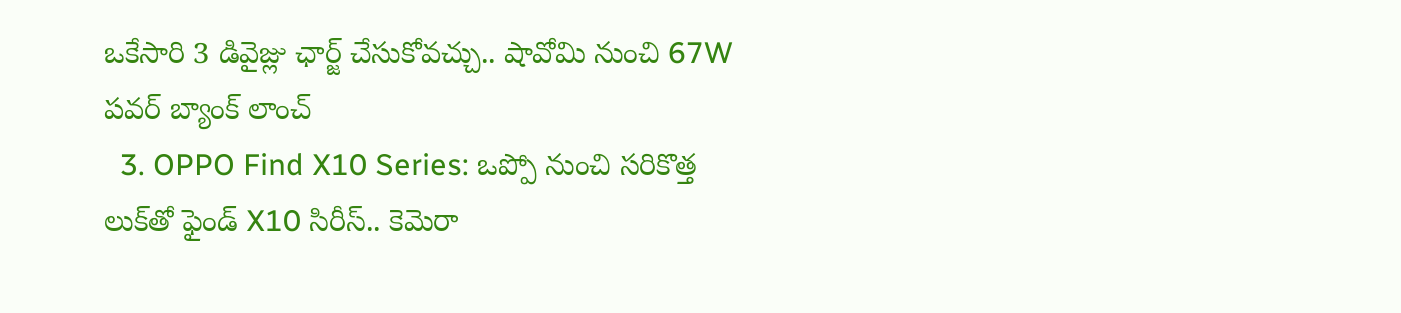ఒకేసారి 3 డివైజ్లు ఛార్జ్ చేసుకోవచ్చు.. షావోమి నుంచి 67W పవర్ బ్యాంక్ లాంచ్
  3. OPPO Find X10 Series: ఒప్పో నుంచి సరికొత్త లుక్‌తో ఫైండ్ X10 సిరీస్.. కెమెరా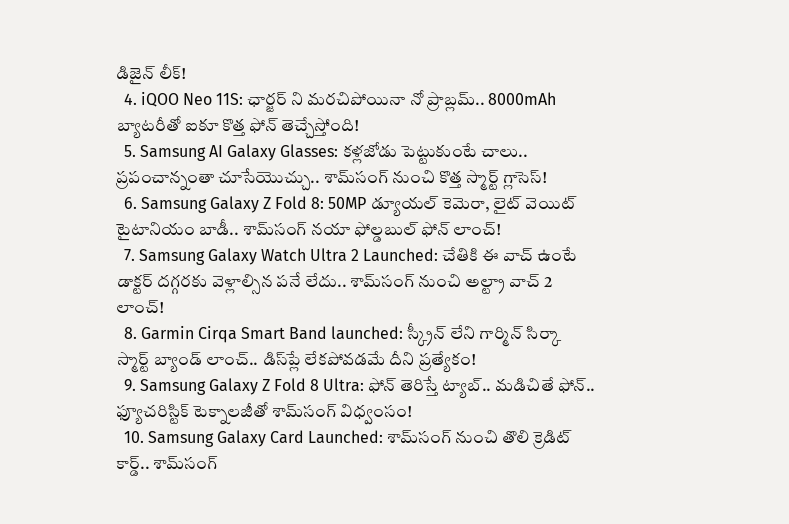డిజైన్ లీక్!
  4. iQOO Neo 11S: ఛార్జర్ ని మరచిపోయినా నో ప్రాబ్లమ్.. 8000mAh బ్యాటరీతో ఐకూ కొత్త ఫోన్ తెచ్చేస్తోంది!
  5. Samsung AI Galaxy Glasses: కళ్లజోడు పెట్టుకుంటే చాలు.. ప్రపంచాన్నంతా చూసేయొచ్చు.. శామ్‌సంగ్ నుంచి కొత్త స్మార్ట్ గ్లాసెస్!
  6. Samsung Galaxy Z Fold 8: 50MP డ్యూయల్ కెమెరా, లైట్ వెయిట్ టైటానియం బాడీ.. శామ్‌సంగ్ నయా ఫోల్డబుల్ ఫోన్ లాంచ్!
  7. Samsung Galaxy Watch Ultra 2 Launched: చేతికి ఈ వాచ్ ఉంటే డాక్టర్ దగ్గరకు వెళ్లాల్సిన పనే లేదు.. శామ్‌సంగ్ నుంచి అల్ట్రా వాచ్ 2 లాంచ్!
  8. Garmin Cirqa Smart Band launched: స్క్రీన్ లేని గార్మిన్ సిర్కా స్మార్ట్ బ్యాండ్ లాంచ్.. డిస్‌ప్లే లేకపోవడమే దీని ప్రత్యేకం!
  9. Samsung Galaxy Z Fold 8 Ultra: ఫోన్ తెరిస్తే ట్యాబ్.. మడిచితే ఫోన్.. ఫ్యూచరిస్టిక్ టెక్నాలజీతో శామ్‌సంగ్ విధ్వంసం!
  10. Samsung Galaxy Card Launched: శామ్‌సంగ్ నుంచి తొలి క్రెడిట్ కార్డ్.. శామ్‌సంగ్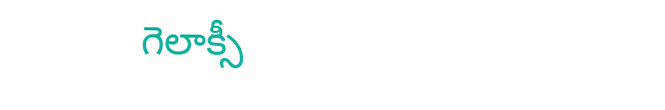గెలాక్సీ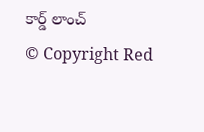కార్డ్ లాంచ్
© Copyright Red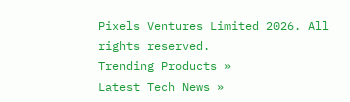Pixels Ventures Limited 2026. All rights reserved.
Trending Products »
Latest Tech News »